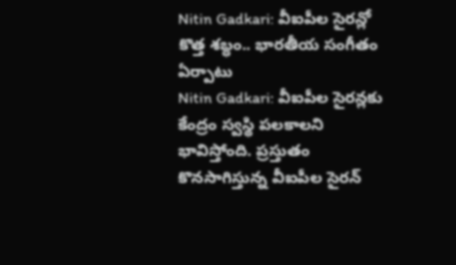Nitin Gadkari: వీఐపీల సైరన్లో కొత్త శబ్ధం.. భారతీయ సంగీతం ఏర్పాటు
Nitin Gadkari: వీఐపీల సైరన్లకు కేంద్రం స్వస్థి పలకాలని భావిస్తోంది. ప్రస్తుతం కొనసాగిస్తున్న వీఐపీల సైరన్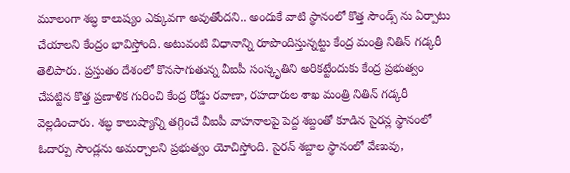మూలంగా శబ్ధ కాలుష్యం ఎక్కువగా అవుతోందని.. అందుకే వాటి స్థానంలో కొత్త సౌండ్స్ ను ఏర్పాటు చేయాలని కేంద్రం భావిస్తోంది. అటువంటి విధానాన్ని రూపొందిస్తున్నట్టు కేంద్ర మంత్రి నితిన్ గడ్కరీ తెలిపారు. ప్రస్తుతం దేశంలో కొనసాగుతున్న వీఐపీ సంస్కృతిని అరికట్టేందుకు కేంద్ర ప్రభుత్వం చేపట్టిన కొత్త ప్రణాళిక గురించి కేంద్ర రోడ్డు రవాణా, రహదారుల శాఖ మంత్రి నితిన్ గడ్కరీ వెల్లడించారు. శబ్ధ కాలుష్యాన్ని తగ్గించే వీఐపీ వాహనాలపై పెద్ద శబ్దంతో కూడిన సైరన్ల స్థానంలో ఓదార్పు సౌండ్లను అమర్చాలని ప్రభుత్వం యోచిస్తోంది. సైరన్ శబ్దాల స్థానంలో వేణువు,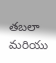తబలా మరియు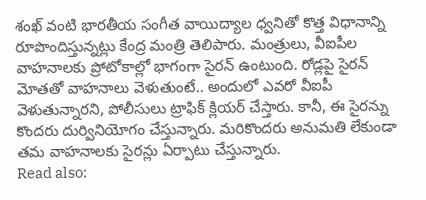శంఖ్ వంటి భారతీయ సంగీత వాయిద్యాల ధ్వనితో కొత్త విధానాన్ని రూపొందిస్తున్నట్లు కేంద్ర మంత్రి తెలిపారు. మంత్రులు, వీఐపీల వాహనాలకు ప్రోటోకాల్లో భాగంగా సైరన్ ఉంటుంది. రోడ్లపై సైరన్ మోతతో వాహనాలు వెళుతుంటే.. అందులో ఎవరో వీఐపీ వెళుతున్నారని, పోలీసులు ట్రాఫిక్ క్లియర్ చేస్తారు. కానీ, ఈ సైరన్ను కొందరు దుర్వినియోగం చేస్తున్నారు. మరికొందరు అనుమతి లేకుండా తమ వాహనాలకు సైరన్లు ఏర్పాటు చేస్తున్నారు.
Read also: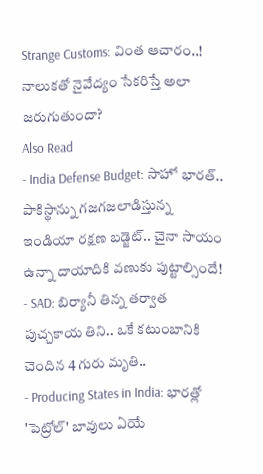Strange Customs: వింత ఆచారం..! నాలుకతో నైవేద్యం సేకరిస్తే అలా జరుగుతుందా?
Also Read
- India Defense Budget: సాహో భారత్.. పాకిస్థాన్ను గజగజలాడిస్తున్న ఇండియా రక్షణ బడ్జెట్.. చైనా సాయం ఉన్నా దాయాదికి వణుకు పుట్టాల్సిందే!
- SAD: బిర్యానీ తిన్న తర్వాత పుచ్చకాయ తిని.. ఒకే కటుంబానికి చెందిన 4 గురు మృతి..
- Producing States in India: భారత్లో 'పెట్రోల్' బావులు ఏయే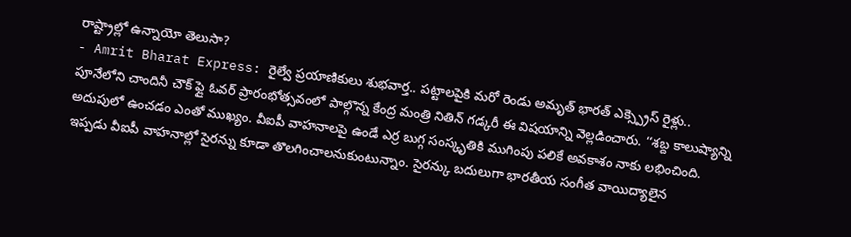రాష్ట్రాల్లో ఉన్నాయో తెలుసా?
- Amrit Bharat Express: రైల్వే ప్రయాణికులు శుభవార్త.. పట్టాలపైకి మరో రెండు అమృత్ భారత్ ఎక్స్ప్రెస్ రైళ్లు..
పూనేలోని చాందినీ చౌక్ ఫ్లై ఓవర్ ప్రారంభోత్సవంలో పాల్గొన్న కేంద్ర మంత్రి నితిన్ గడ్కరీ ఈ విషయాన్ని వెల్లడించారు. ‘‘శబ్ద కాలుష్యాన్ని అదుపులో ఉంచడం ఎంతో ముఖ్యం. వీఐపీ వాహనాలపై ఉండే ఎర్ర బుగ్గ సంస్కృతికి ముగింపు పలికే అవకాశం నాకు లభించింది. ఇప్పడు వీఐపీ వాహనాల్లో సైరన్ను కూడా తొలగించాలనుకుంటున్నాం. సైరన్కు బదులుగా భారతీయ సంగీత వాయిద్యాలైన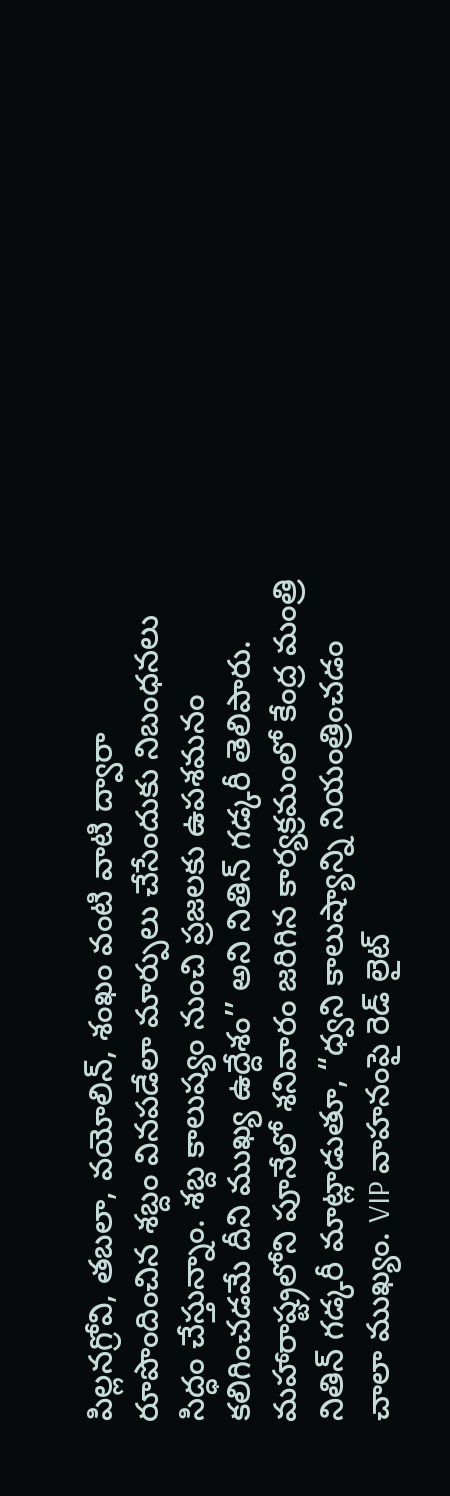పిల్లనగ్రోవి, తబలా, వయోలిన్, శంఖం వంటి వాటి ద్వారా రూపొందించిన శబ్దం వినపడేలా మార్పులు చేసేందుకు నిబంధనలు సిద్ధం చేస్తున్నాం. శబ్ద కాలుష్యం నుంచి ప్రజలకు ఉపశమనం కలిగించడమే దీని ముఖ్య ఉద్దేశం’’ అని నితిన్ గడ్కరీ తెలిపారు. మహారాష్ట్రలోని పూనేలో శనివారం జరిగిన కార్యక్రమంలో కేంద్ర మంత్రి నితిన్ గడ్కరీ మాట్లాడుతూ, “ధ్వని కాలుష్యాన్ని నియంత్రించడం చాలా ముఖ్యం. VIP వాహనంపై రెడ్ లైట్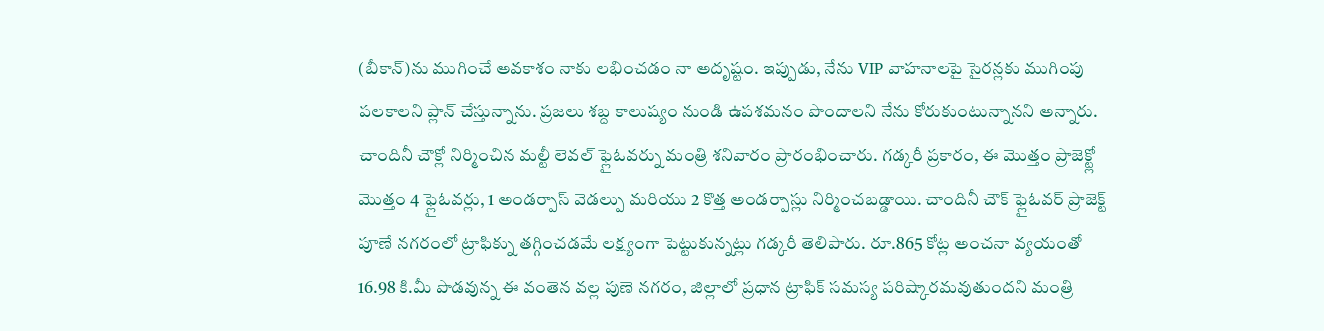(బీకాన్)ను ముగించే అవకాశం నాకు లభించడం నా అదృష్టం. ఇప్పుడు, నేను VIP వాహనాలపై సైరన్లకు ముగింపు పలకాలని ప్లాన్ చేస్తున్నాను. ప్రజలు శబ్ద కాలుష్యం నుండి ఉపశమనం పొందాలని నేను కోరుకుంటున్నానని అన్నారు. చాందినీ చౌక్లో నిర్మించిన మల్టీ లెవల్ ఫ్లైఓవర్ను మంత్రి శనివారం ప్రారంభించారు. గడ్కరీ ప్రకారం, ఈ మొత్తం ప్రాజెక్ట్లో మొత్తం 4 ఫ్లైఓవర్లు, 1 అండర్పాస్ వెడల్పు మరియు 2 కొత్త అండర్పాస్లు నిర్మించబడ్డాయి. చాందినీ చౌక్ ఫ్లైఓవర్ ప్రాజెక్ట్ పూణే నగరంలో ట్రాఫిక్ను తగ్గించడమే లక్ష్యంగా పెట్టుకున్నట్లు గడ్కరీ తెలిపారు. రూ.865 కోట్ల అంచనా వ్యయంతో 16.98 కి.మీ పొడవున్న ఈ వంతెన వల్ల పుణె నగరం, జిల్లాలో ప్రధాన ట్రాఫిక్ సమస్య పరిష్కారమవుతుందని మంత్రి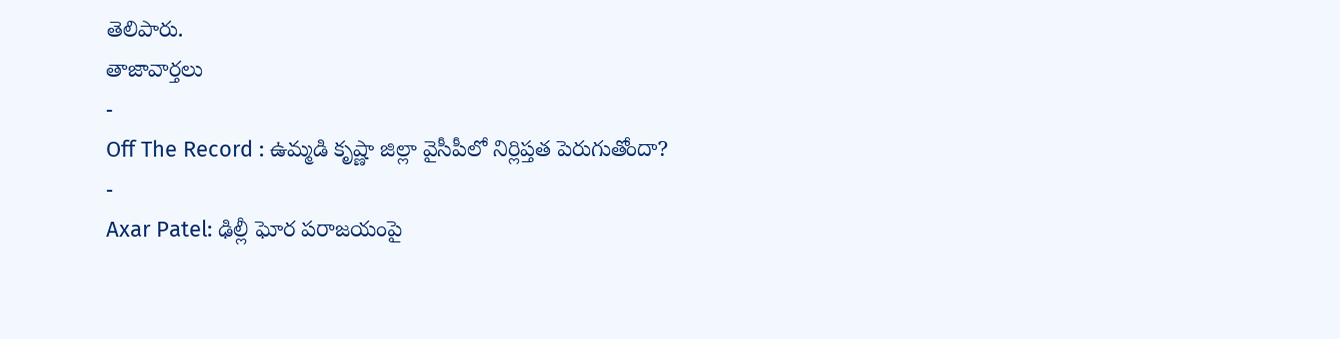తెలిపారు.
తాజావార్తలు
-
Off The Record : ఉమ్మడి కృష్ణా జిల్లా వైసీపీలో నిర్లిప్తత పెరుగుతోందా?
-
Axar Patel: ఢిల్లీ ఘోర పరాజయంపై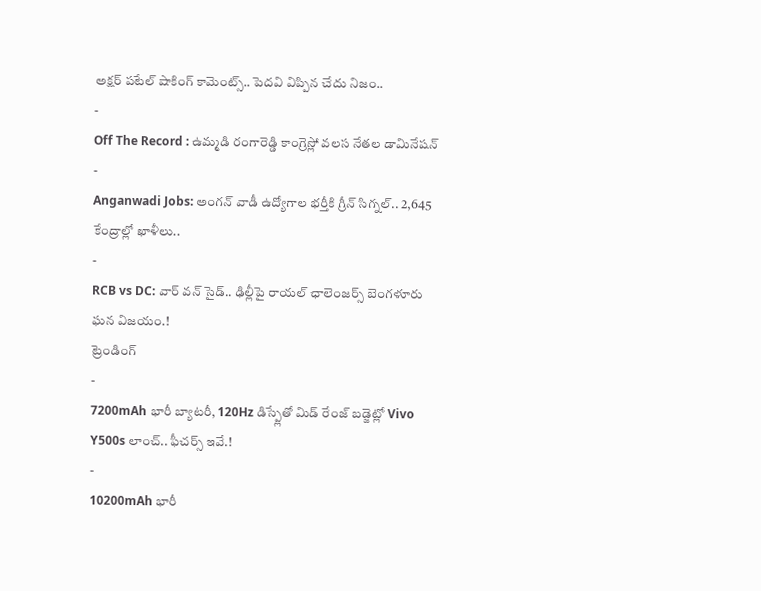అక్షర్ పటేల్ షాకింగ్ కామెంట్స్.. పెదవి విప్పిన చేదు నిజం..
-
Off The Record : ఉమ్మడి రంగారెడ్డి కాంగ్రెస్లో వలస నేతల డామినేషన్
-
Anganwadi Jobs: అంగన్ వాడీ ఉద్యోగాల భర్తీకి గ్రీన్ సిగ్నల్.. 2,645 కేంద్రాల్లో ఖాళీలు..
-
RCB vs DC: వార్ వన్ సైడ్.. ఢిల్లీపై రాయల్ ఛాలెంజర్స్ బెంగళూరు ఘన విజయం.!
ట్రెండింగ్
-
7200mAh భారీ బ్యాటరీ, 120Hz డిస్ప్లేతో మిడ్ రేంజ్ బడ్జెట్లో Vivo Y500s లాంచ్.. ఫీచర్స్ ఇవే.!
-
10200mAh భారీ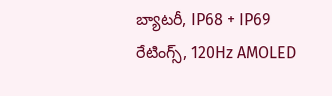బ్యాటరీ, IP68 + IP69 రేటింగ్స్, 120Hz AMOLED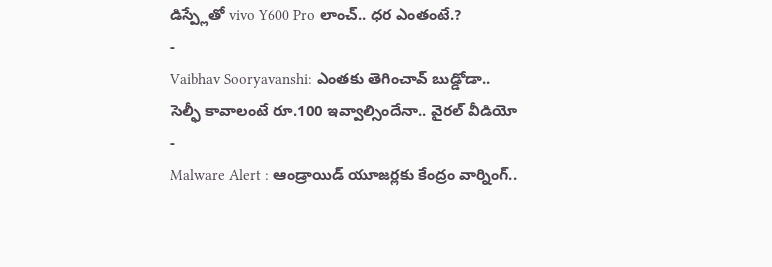డిస్ప్లేతో vivo Y600 Pro లాంచ్.. ధర ఎంతంటే.?
-
Vaibhav Sooryavanshi: ఎంతకు తెగించావ్ బుడ్డోడా.. సెల్ఫీ కావాలంటే రూ.100 ఇవ్వాల్సిందేనా.. వైరల్ వీడియో
-
Malware Alert : ఆండ్రాయిడ్ యూజర్లకు కేంద్రం వార్నింగ్..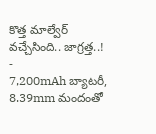కొత్త మాల్వేర్ వచ్చేసింది.. జాగ్రత్త..!
-
7,200mAh బ్యాటరీ, 8.39mm మందంతో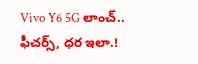Vivo Y6 5G లాంచ్.. ఫీచర్స్, ధర ఇలా.!